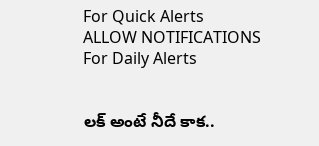For Quick Alerts
ALLOW NOTIFICATIONS
For Daily Alerts


లక్ అంటే నీదే కాక..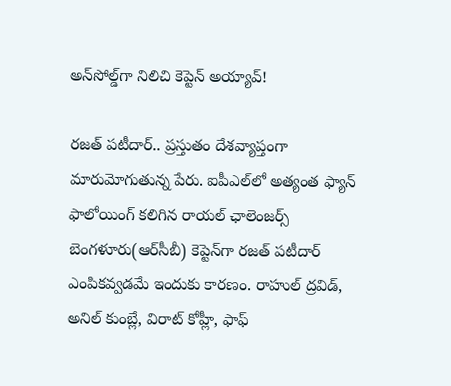అన్‌సోల్డ్‌గా నిలిచి కెప్టెన్ అయ్యావ్!

రజత్ పటీదార్.. ప్రస్తుతం దేశవ్యాప్తంగా మారుమోగుతున్న పేరు. ఐపీఎల్‌లో అత్యంత ఫ్యాన్ ఫాలోయింగ్ కలిగిన రాయల్ ఛాలెంజర్స్ బెంగళూరు(ఆర్‌సీబీ) కెప్టెన్‌గా రజత్ పటీదార్ ఎంపికవ్వడమే ఇందుకు కారణం. రాహుల్ ద్రవిడ్, అనిల్ కుంబ్లే, విరాట్ కోహ్లీ, ఫాఫ్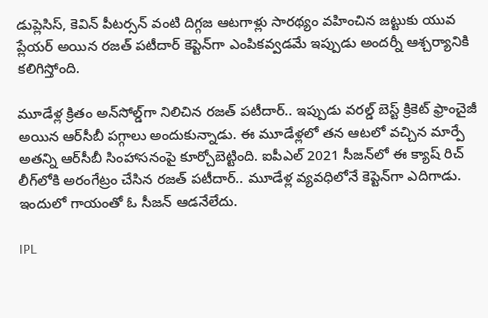డుప్లెసిస్, కెవిన్ పీటర్సన్ వంటి దిగ్గజ ఆటగాళ్లు సారథ్యం వహించిన జట్టుకు యువ ప్లేయర్ అయిన రజత్ పటీదార్‌ కెప్టెన్‌గా ఎంపికవ్వడమే ఇప్పుడు అందర్నీ ఆశ్చర్యానికి కలిగిస్తోంది.

మూడేళ్ల క్రితం అన్‌సోల్డ్‌గా నిలిచిన రజత్ పటీదార్.. ఇప్పుడు వరల్డ్ బెస్ట్ క్రికెట్ ఫ్రాంచైజీ అయిన ఆర్‌సీబీ పగ్గాలు అందుకున్నాడు. ఈ మూడేళ్లలో తన ఆటలో వచ్చిన మార్పే అతన్ని ఆర్‌సీబీ సింహాసనంపై కూర్చోబెట్టింది. ఐపీఎల్ 2021 సీజన్‌లో ఈ క్యాష్ రిచ్ లీగ్‌లోకి అరంగేట్రం చేసిన రజత్ పటీదార్.. మూడేళ్ల వ్యవధిలోనే కెప్టెన్‌గా ఎదిగాడు. ఇందులో గాయంతో ఓ సీజన్ ఆడనేలేదు.

IPL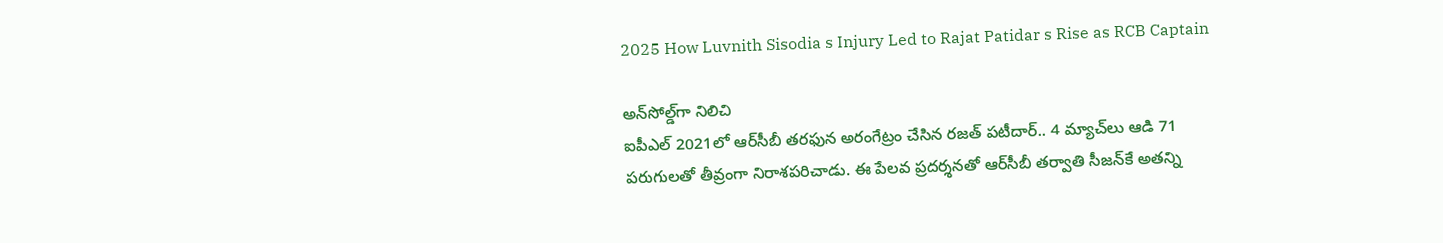2025 How Luvnith Sisodia s Injury Led to Rajat Patidar s Rise as RCB Captain

అన్‌సోల్డ్‌గా నిలిచి
ఐపీఎల్ 2021లో ఆర్‌సీబీ తరఫున అరంగేట్రం చేసిన రజత్ పటీదార్.. 4 మ్యాచ్‌లు ఆడి 71 పరుగులతో తీవ్రంగా నిరాశపరిచాడు. ఈ పేలవ ప్రదర్శనతో ఆర్‌సీబీ తర్వాతి సీజన్‌కే అతన్ని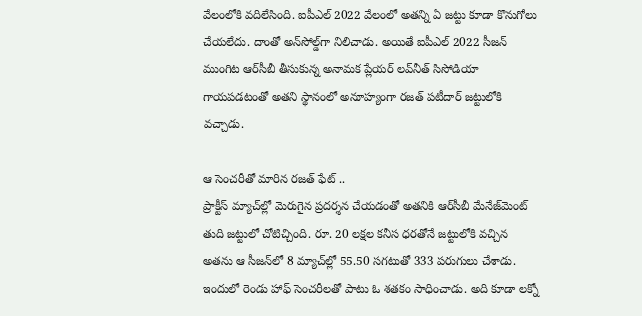వేలంలోకి వదిలేసింది. ఐపీఎల్ 2022 వేలంలో అతన్ని ఏ జట్టు కూడా కొనుగోలు చేయలేదు. దాంతో అన్‌సోల్డ్‌గా నిలిచాడు. అయితే ఐపీఎల్ 2022 సీజన్ ముంగిట ఆర్‌సీబీ తీసుకున్న అనామక ప్లేయర్ లవ్‌నీత్ సిసోడియా గాయపడటంతో అతని స్థానంలో అనూహ్యంగా రజత్ పటీదార్ జట్టులోకి వచ్చాడు.

ఆ సెంచరీతో మారిన రజత్ ఫేట్ ..
ప్రాక్టీస్ మ్యాచ్‌ల్లో మెరుగైన ప్రదర్శన చేయడంతో అతనికి ఆర్‌సీబీ మేనేజ్‌మెంట్ తుది జట్టులో చోటిచ్చింది. రూ. 20 లక్షల కనీస ధరతోనే జట్టులోకి వచ్చిన అతను ఆ సీజన్‌లో 8 మ్యాచ్‌ల్లో 55.50 సగటుతో 333 పరుగులు చేశాడు. ఇందులో రెండు హాఫ్ సెంచరీలతో పాటు ఓ శతకం సాధించాడు. అది కూడా లక్నో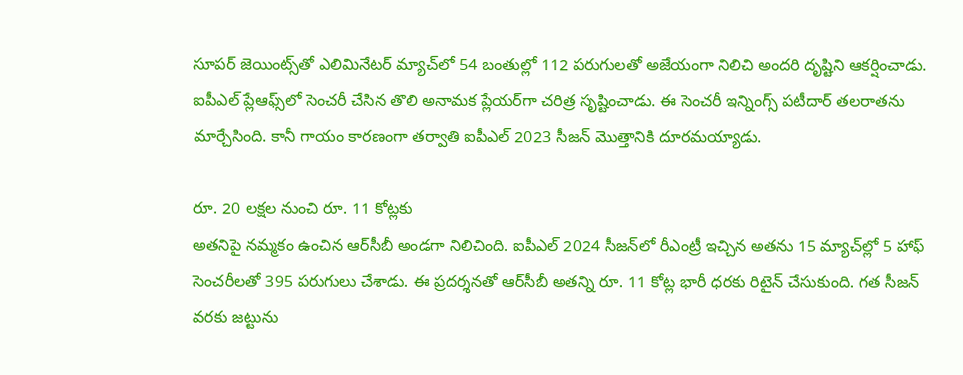సూపర్ జెయింట్స్‌తో ఎలిమినేటర్ మ్యాచ్‌లో 54 బంతుల్లో 112 పరుగులతో అజేయంగా నిలిచి అందరి దృష్టిని ఆకర్షించాడు. ఐపీఎల్ ప్లేఆఫ్స్‌లో సెంచరీ చేసిన తొలి అనామక ప్లేయర్‌గా చరిత్ర సృష్టించాడు. ఈ సెంచరీ ఇన్నింగ్స్ పటీదార్ తలరాతను మార్చేసింది. కానీ గాయం కారణంగా తర్వాతి ఐపీఎల్ 2023 సీజన్‌ మొత్తానికి దూరమయ్యాడు.

రూ. 20 లక్షల నుంచి రూ. 11 కోట్లకు
అతనిపై నమ్మకం ఉంచిన ఆర్‌సీబీ అండగా నిలిచింది. ఐపీఎల్ 2024 సీజన్‌లో రీఎంట్రీ ఇచ్చిన అతను 15 మ్యాచ్‌ల్లో 5 హాఫ్ సెంచరీలతో 395 పరుగులు చేశాడు. ఈ ప్రదర్శనతో ఆర్‌సీబీ అతన్ని రూ. 11 కోట్ల భారీ ధరకు రిటైన్ చేసుకుంది. గత సీజన్ వరకు జట్టును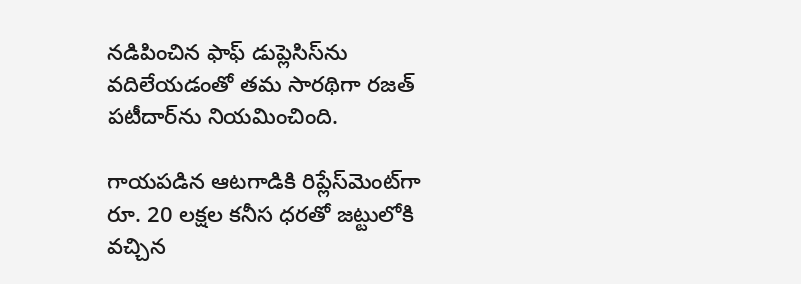నడిపించిన ఫాఫ్ డుప్లెసిస్‌ను వదిలేయడంతో తమ సారథిగా రజత్ పటీదార్‌ను నియమించింది.

గాయపడిన ఆటగాడికి రిప్లేస్‌మెంట్‌గా రూ. 20 లక్షల కనీస ధరతో జట్టులోకి వచ్చిన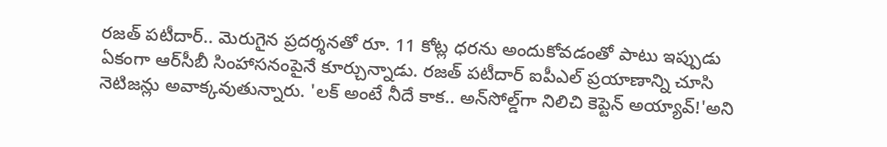రజత్ పటీదార్.. మెరుగైన ప్రదర్శనతో రూ. 11 కోట్ల ధరను అందుకోవడంతో పాటు ఇప్పుడు ఏకంగా ఆర్‌సీబీ సింహాసనంపైనే కూర్చున్నాడు. రజత్ పటీదార్ ఐపీఎల్ ప్రయాణాన్ని చూసి నెటిజన్లు అవాక్కవుతున్నారు. 'లక్ అంటే నీదే కాక.. అన్‌సోల్డ్‌గా నిలిచి కెప్టెన్ అయ్యావ్!'అని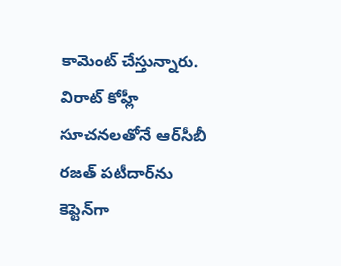కామెంట్ చేస్తున్నారు. విరాట్ కోహ్లీ సూచనలతోనే ఆర్‌సీబీ రజత్ పటీదార్‌ను కెప్టెన్‌గా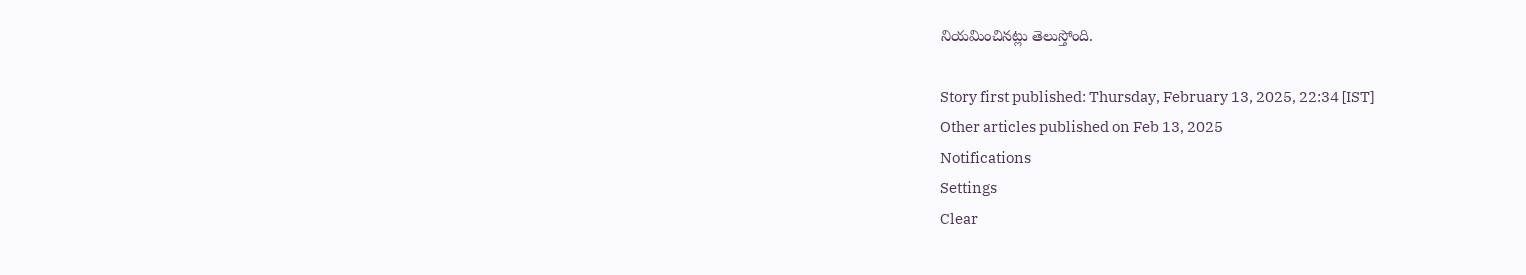నియమించినట్లు తెలుస్తోంది.

Story first published: Thursday, February 13, 2025, 22:34 [IST]
Other articles published on Feb 13, 2025
Notifications
Settings
Clear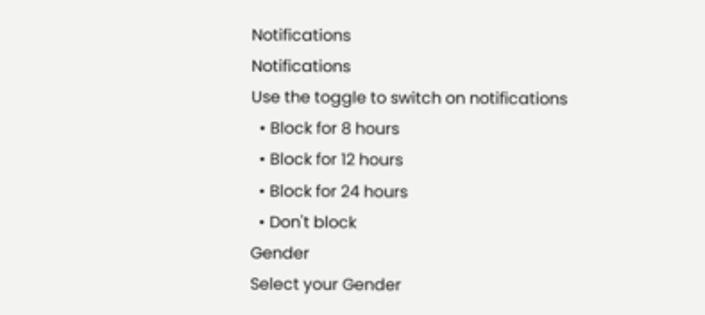Notifications
Notifications
Use the toggle to switch on notifications
  • Block for 8 hours
  • Block for 12 hours
  • Block for 24 hours
  • Don't block
Gender
Select your Gender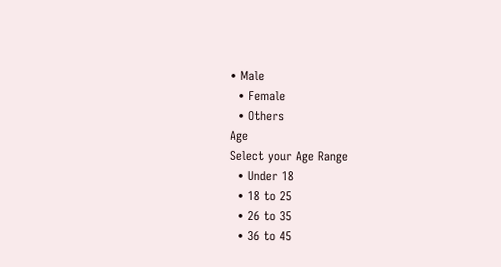• Male
  • Female
  • Others
Age
Select your Age Range
  • Under 18
  • 18 to 25
  • 26 to 35
  • 36 to 45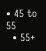• 45 to 55
  • 55+